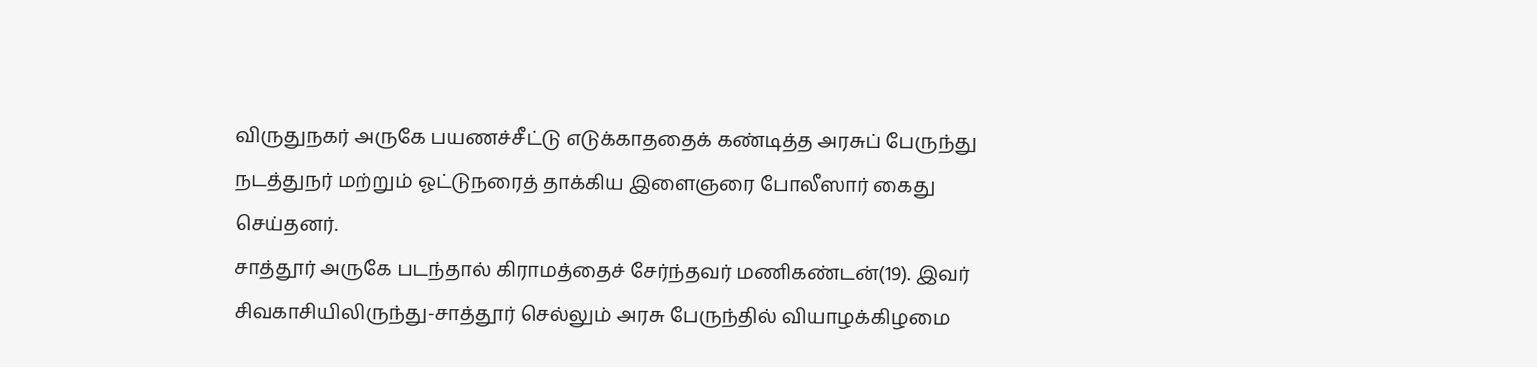விருதுநகர் அருகே பயணச்சீட்டு எடுக்காததைக் கண்டித்த அரசுப் பேருந்து நடத்துநர் மற்றும் ஓட்டுநரைத் தாக்கிய இளைஞரை போலீஸார் கைது செய்தனர்.
சாத்தூர் அருகே படந்தால் கிராமத்தைச் சேர்ந்தவர் மணிகண்டன்(19). இவர் சிவகாசியிலிருந்து-சாத்தூர் செல்லும் அரசு பேருந்தில் வியாழக்கிழமை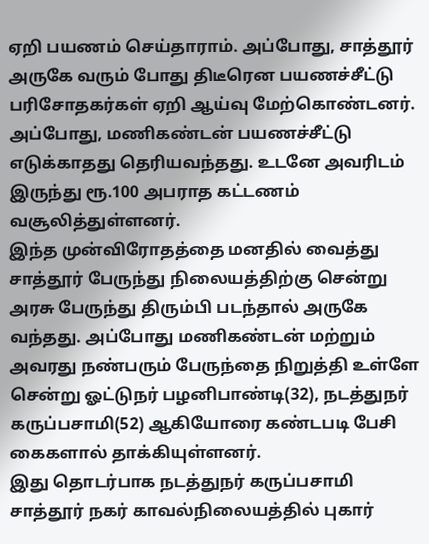ஏறி பயணம் செய்தாராம். அப்போது, சாத்தூர் அருகே வரும் போது திடீரென பயணச்சீட்டு பரிசோதகர்கள் ஏறி ஆய்வு மேற்கொண்டனர். அப்போது, மணிகண்டன் பயணச்சீட்டு எடுக்காதது தெரியவந்தது. உடனே அவரிடம் இருந்து ரூ.100 அபராத கட்டணம் வசூலித்துள்ளனர்.
இந்த முன்விரோதத்தை மனதில் வைத்து சாத்தூர் பேருந்து நிலையத்திற்கு சென்று அரசு பேருந்து திரும்பி படந்தால் அருகே வந்தது. அப்போது மணிகண்டன் மற்றும் அவரது நண்பரும் பேருந்தை நிறுத்தி உள்ளே சென்று ஓட்டுநர் பழனிபாண்டி(32), நடத்துநர் கருப்பசாமி(52) ஆகியோரை கண்டபடி பேசி கைகளால் தாக்கியுள்ளனர்.
இது தொடர்பாக நடத்துநர் கருப்பசாமி சாத்தூர் நகர் காவல்நிலையத்தில் புகார்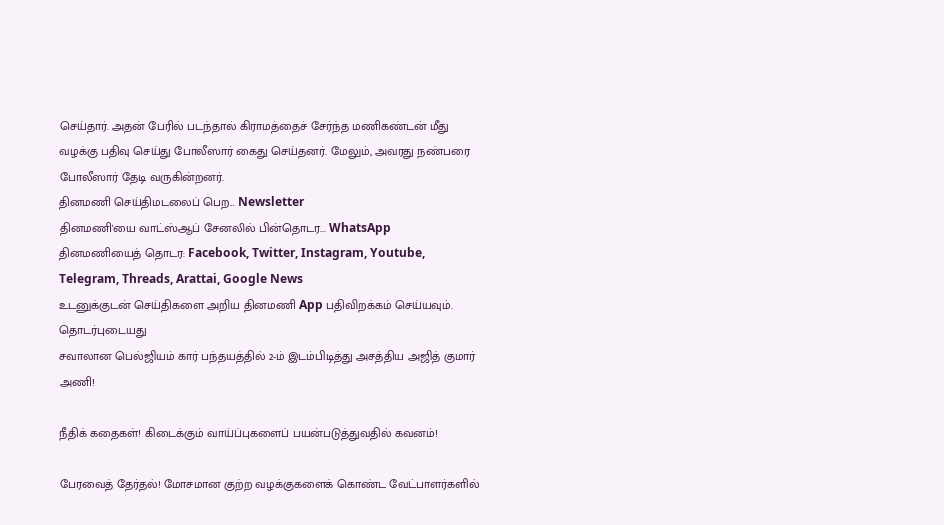செய்தார். அதன் பேரில் படந்தால் கிராமத்தைச் சேர்ந்த மணிகண்டன் மீது வழக்கு பதிவு செய்து போலீஸார் கைது செய்தனர். மேலும், அவரது நண்பரை போலீஸார் தேடி வருகின்றனர்.
தினமணி செய்திமடலைப் பெற... Newsletter
தினமணி'யை வாட்ஸ்ஆப் சேனலில் பின்தொடர... WhatsApp
தினமணியைத் தொடர: Facebook, Twitter, Instagram, Youtube, Telegram, Threads, Arattai, Google News
உடனுக்குடன் செய்திகளை அறிய தினமணி App பதிவிறக்கம் செய்யவும்.
தொடர்புடையது
சவாலான பெல்ஜியம் கார் பந்தயத்தில் 2-ம் இடம்பிடித்து அசத்திய அஜித் குமார் அணி!

நீதிக் கதைகள்! கிடைக்கும் வாய்ப்புகளைப் பயன்படுத்துவதில் கவனம்!

பேரவைத் தேர்தல்! மோசமான குற்ற வழக்குகளைக் கொண்ட வேட்பாளர்களில்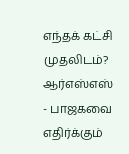எந்தக் கட்சி முதலிடம்?
ஆர்எஸ்எஸ் - பாஜகவை எதிர்க்கும்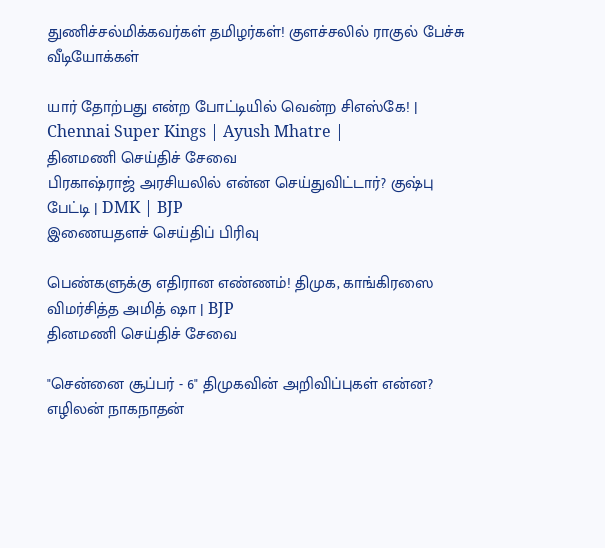துணிச்சல்மிக்கவர்கள் தமிழர்கள்! குளச்சலில் ராகுல் பேச்சு
வீடியோக்கள்

யார் தோற்பது என்ற போட்டியில் வென்ற சிஎஸ்கே! | Chennai Super Kings | Ayush Mhatre |
தினமணி செய்திச் சேவை
பிரகாஷ்ராஜ் அரசியலில் என்ன செய்துவிட்டார்? குஷ்பு பேட்டி | DMK | BJP
இணையதளச் செய்திப் பிரிவு

பெண்களுக்கு எதிரான எண்ணம்! திமுக, காங்கிரஸை விமர்சித்த அமித் ஷா | BJP
தினமணி செய்திச் சேவை

"சென்னை சூப்பர் - 6" திமுகவின் அறிவிப்புகள் என்ன? எழிலன் நாகநாதன்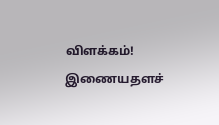விளக்கம்!
இணையதளச்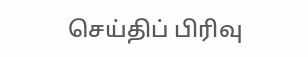செய்திப் பிரிவு